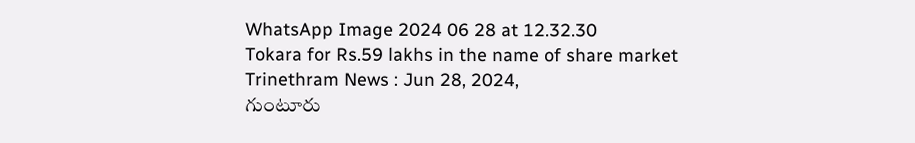WhatsApp Image 2024 06 28 at 12.32.30
Tokara for Rs.59 lakhs in the name of share market
Trinethram News : Jun 28, 2024,
గుంటూరు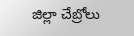జిల్లా చేబ్రోలు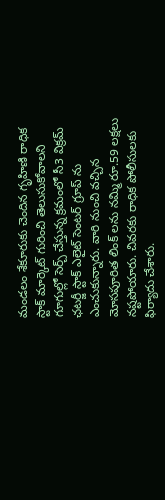మండలం శేకూరుకు చెందిన గృహిణి రాధిక స్టాక్ మార్కెట్ గురించి తెలుసుకోవాలని గూగుల్లో సెర్చ్ చేస్తున్న క్రమంలో సీ3 విక్రమ్ ఛటర్జీ స్టాక్ ఎలైట్ సెంటర్ గ్రూప్ ను ఎంచుకున్నారు. వారి నుంచి వచ్చిన మోసపూరిత లింక్ లను నమ్మి రూ.59 లక్షలు నష్టపోయారు. చివరకు రాధిక పోలీసులకు ఫిర్యాదు చేశారు.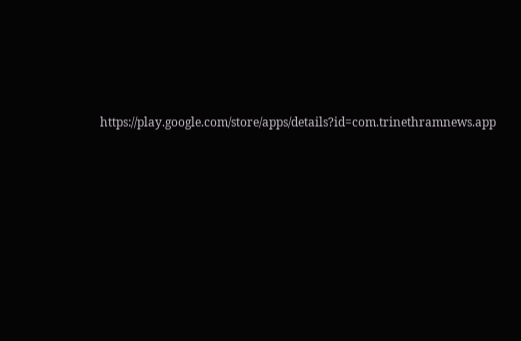https://play.google.com/store/apps/details?id=com.trinethramnews.app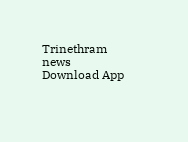Trinethram news
Download App